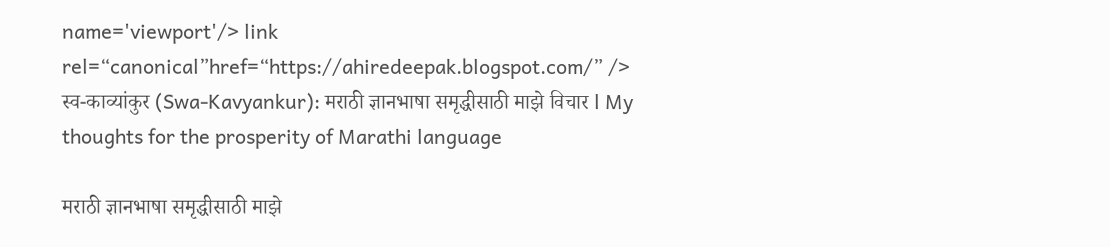name='viewport'/> link rel=“canonical”href=“https://ahiredeepak.blogspot.com/” /> स्व-काव्यांकुर (Swa-Kavyankur): मराठी ज्ञानभाषा समृद्धीसाठी माझे विचार l My thoughts for the prosperity of Marathi language

मराठी ज्ञानभाषा समृद्धीसाठी माझे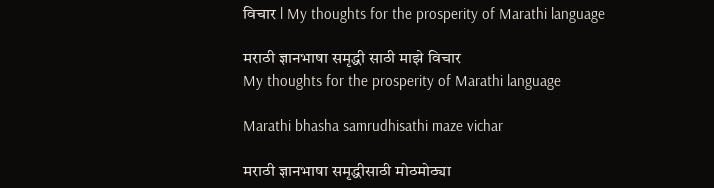विचार l My thoughts for the prosperity of Marathi language

मराठी ज्ञानभाषा समृद्धी साठी माझे विचार
My thoughts for the prosperity of Marathi language

Marathi bhasha samrudhisathi maze vichar

मराठी ज्ञानभाषा समृद्धीसाठी मोठमोठ्या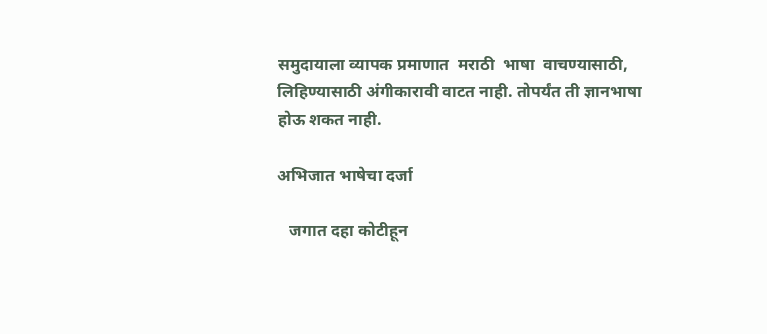समुदायाला व्यापक प्रमाणात  मराठी  भाषा  वाचण्यासाठी, लिहिण्यासाठी अंगीकारावी वाटत नाही. तोपर्यंत ती ज्ञानभाषा होऊ शकत नाही.

अभिजात भाषेचा दर्जा

   जगात दहा कोटीहून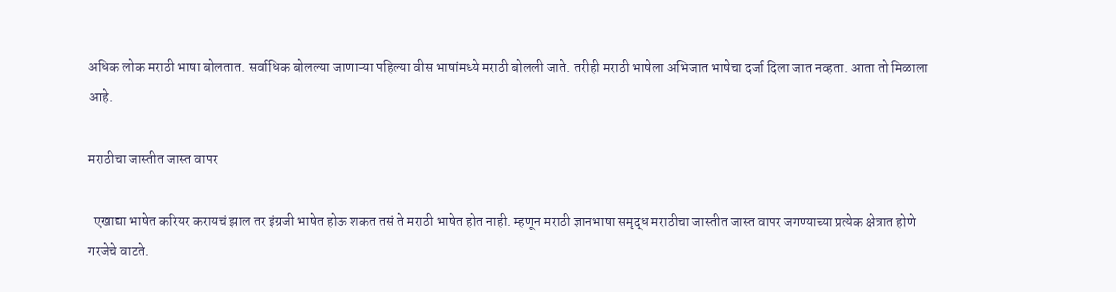अधिक लोक मराठी भाषा बोलतात. सर्वाधिक बोलल्या जाणाऱ्या पहिल्या वीस भाषांमध्ये मराठी बोलली जाते. तरीही मराठी भाषेला अभिजात भाषेचा दर्जा दिला जात नव्हता. आता तो मिळाला आहे.

मराठीचा जास्तीत जास्त वापर

  एखाद्या भाषेत करियर करायचं झाल तर इंग्रजी भाषेत होऊ शकत तसं ते मराठी भाषेत होत नाही. म्हणून मराठी ज्ञानभाषा समृद्ध मराठीचा जास्तीत जास्त वापर जगण्याच्या प्रत्येक क्षेत्रात होणे गरजेचे वाटते.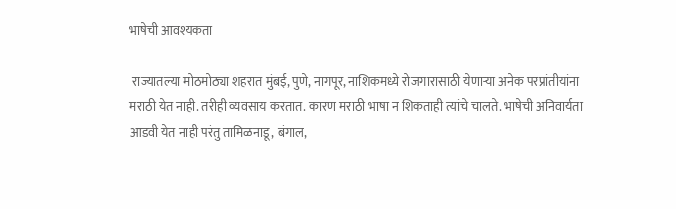भाषेची आवश्यकता

 राज्यातल्या मोठमोठ्या शहरात मुंबई, पुणे, नागपूर, नाशिकमध्ये रोजगारासाठी येणाऱ्या अनेक परप्रांतीयांना मराठी येत नाही. तरीही व्यवसाय करतात. कारण मराठी भाषा न शिकताही त्यांचे चालते. भाषेची अनिवार्यता आडवी येत नाही परंतु तामिळनाडू, बंगाल,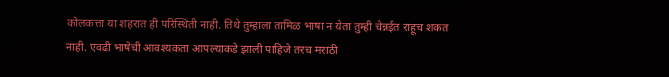कोलकत्ता या शहरात ही परिस्थिती नाही. तिथे तुम्हाला तामिळ भाषा न येता तुम्ही चेन्नईत राहूच शकत नाही. एवढी भाषेची आवश्यकता आपल्याकडे झाली पाहिजे तरच मराठी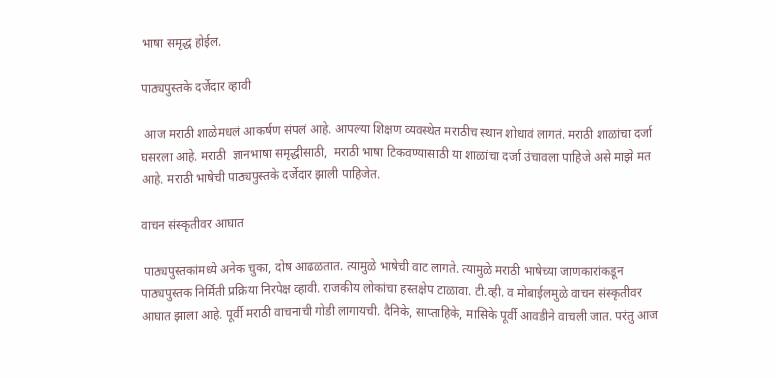भाषा समृद्ध होईल.

पाठ्यपुस्तके दर्जेदार व्हावी

 आज मराठी शाळेमधलं आकर्षण संपलं आहे. आपल्या शिक्षण व्यवस्थेत मराठीच स्थान शोधावं लागतं. मराठी शाळांचा दर्जा घसरला आहे. मराठी  ज्ञानभाषा समृद्धीसाठी,  मराठी भाषा टिकवण्यासाठी या शाळांचा दर्जा उंचावला पाहिजे असे माझे मत आहे. मराठी भाषेची पाठ्यपुस्तके दर्जेदार झाली पाहिजेत.

वाचन संस्कृतीवर आघात

 पाठ्यपुस्तकांमध्ये अनेक चुका, दोष आढळतात. त्यामुळे भाषेची वाट लागते. त्यामुळे मराठी भाषेच्या जाणकारांकडून पाठ्यपुस्तक निर्मिती प्रक्रिया निरपेक्ष व्हावी. राजकीय लोकांचा हस्तक्षेप टाळावा. टी.व्ही. व मोबाईलमुळे वाचन संस्कृतीवर आघात झाला आहे. पूर्वी मराठी वाचनाची गोडी लागायची. दैनिके, साप्ताहिके, मासिके पूर्वी आवडीने वाचली जात. परंतु आज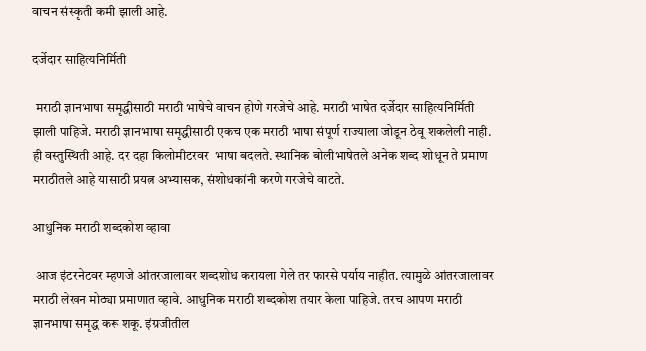वाचन संस्कृती कमी झाली आहे.

दर्जेदार साहित्यनिर्मिती

 मराठी ज्ञानभाषा समृद्धीसाठी मराठी भाषेचे वाचन होणे गरजेचे आहे. मराठी भाषेत दर्जेदार साहित्यनिर्मिती झाली पाहिजे. मराठी ज्ञानभाषा समृद्धीसाठी एकच एक मराठी भाषा संपूर्ण राज्याला जोडून ठेवू शकलेली नाही. ही वस्तुस्थिती आहे. दर दहा किलोमीटरवर  भाषा बदलते. स्थानिक बोलीभाषेतले अनेक शब्द शोधून ते प्रमाण मराठीतले आहे यासाठी प्रयत्न अभ्यासक, संशोधकांनी करणे गरजेचे वाटते.

आधुनिक मराठी शब्दकोश व्हावा

 आज इंटरनेटवर म्हणजे आंतरजालावर शब्दशोध करायला गेले तर फारसे पर्याय नाहीत. त्यामुळे आंतरजालावर मराठी लेखन मोठ्या प्रमाणात व्हावे. आधुनिक मराठी शब्दकोश तयार केला पाहिजे. तरच आपण मराठी ज्ञानभाषा समृद्ध करू शकू. इंग्रजीतील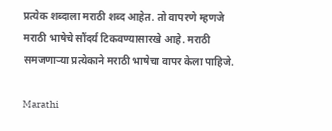प्रत्येक शब्दाला मराठी शब्द आहेत. तो वापरणे म्हणजे मराठी भाषेचे सौंदर्य टिकवण्यासारखे आहे. मराठी समजणाऱ्या प्रत्येकाने मराठी भाषेचा वापर केला पाहिजे.

Marathi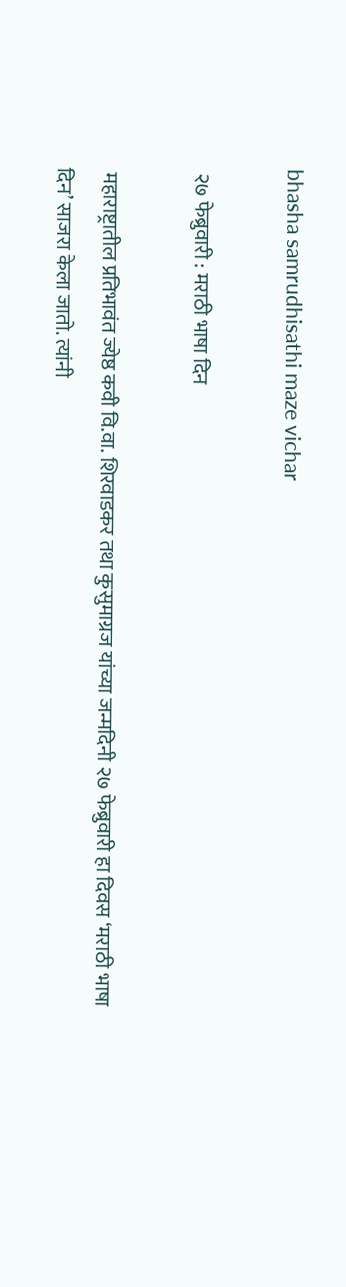bhasha samrudhisathi maze vichar

 २७ फेब्रुवारी : मराठी भाषा दिन

 महाराष्ट्रातील प्रतिभावंत ज्येष्ठ कवी वि.वा. शिरवाडकर तथा कुसुमाग्रज यांच्या जन्मदिनी २७ फेब्रुवारी हा दिवस ‘मराठी भाषा दिन’ साजरा केला जातो. त्यांनी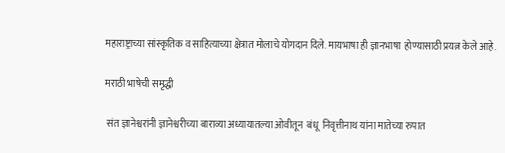महाराष्ट्राच्या सांस्कृतिक व साहित्याच्या क्षेत्रात मोलाचे योगदान दिले. मायभाषा ही ज्ञानभाषा  होण्यासाठी प्रयत्न केले आहे.

मराठी भाषेची समृद्धी

 संत ज्ञानेश्वरांनी ज्ञानेश्वरीच्या बाराव्या अध्यायातल्या ओवीतून  बंधू  निवृत्तीनाथ यांना मातेच्या रुपात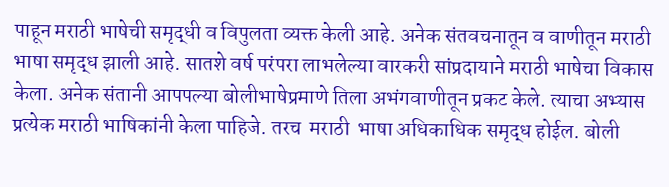पाहून मराठी भाषेची समृद्धी व विपुलता व्यक्त केली आहे. अनेक संतवचनातून व वाणीतून मराठी भाषा समृद्ध झाली आहे. सातशे वर्ष परंपरा लाभलेल्या वारकरी सांप्रदायाने मराठी भाषेचा विकास केला. अनेक संतानी आपपल्या बोलीभाषेप्रमाणे तिला अभंगवाणीतून प्रकट केले. त्याचा अभ्यास प्रत्येक मराठी भाषिकांनी केला पाहिजे. तरच  मराठी  भाषा अधिकाधिक समृद्ध होईल. बोली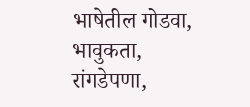भाषेतील गोडवा, भावुकता, रांगडेपणा,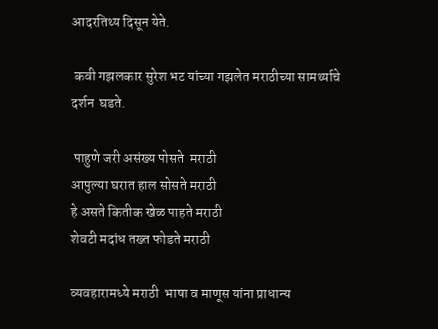आदरतिथ्य दिसून येते.

 कवी गझलकार सुरेश भट यांच्या गझलेत मराठीच्या सामर्थ्याचे दर्शन  घडते.

 पाहुणे जरी असंख्य पोसते  मराठी
आपुल्या घरात हाल सोसते मराठी
हे असते कितीक खेळ पाहते मराठी
शेवटी मदांध तख्त फोडते मराठी

व्यवहारामध्ये मराठी  भाषा व माणूस यांना प्राधान्य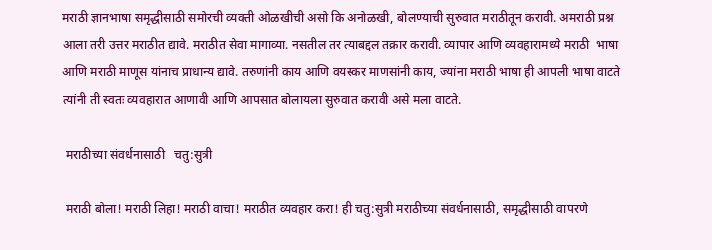मराठी ज्ञानभाषा समृद्धीसाठी समोरची व्यक्ती ओळखीची असो कि अनोळखी, बोलण्याची सुरुवात मराठीतून करावी. अमराठी प्रश्न आला तरी उत्तर मराठीत द्यावे. मराठीत सेवा मागाव्या. नसतील तर त्याबद्दल तक्रार करावी. व्यापार आणि व्यवहारामध्ये मराठी  भाषा  आणि मराठी माणूस यांनाच प्राधान्य द्यावे. तरुणांनी काय आणि वयस्कर माणसांनी काय, ज्यांना मराठी भाषा ही आपली भाषा वाटते त्यांनी ती स्वतः व्यवहारात आणावी आणि आपसात बोलायला सुरुवात करावी असे मला वाटते.

 मराठीच्या संवर्धनासाठी   चतु:सुत्री

 मराठी बोला! मराठी लिहा! मराठी वाचा! मराठीत व्यवहार करा! ही चतु:सुत्री मराठीच्या संवर्धनासाठी, समृद्धीसाठी वापरणे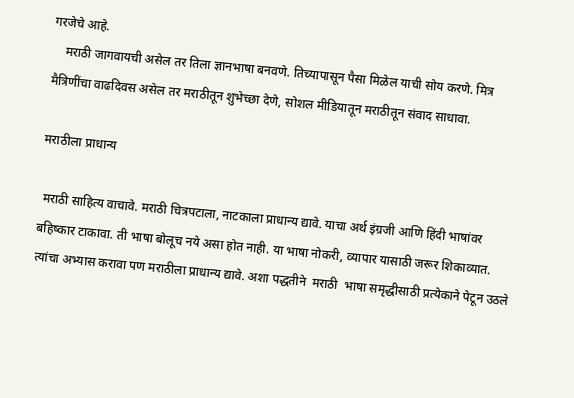गरजेचे आहे.
    मराठी जागवायची असेल तर तिला ज्ञानभाषा बनवणे. तिच्यापासून पैसा मिळेल याची सोय करणे. मित्र मैत्रिणींचा वाढदिवस असेल तर मराठीतून शुभेच्छा देणे, सोशल मीडियातून मराठीतून संवाद साधावा.

मराठीला प्राधान्य

 मराठी साहित्य वाचावे. मराठी चित्रपटाला, नाटकाला प्राधान्य द्यावे. याचा अर्थ इंग्रजी आणि हिंदी भाषांवर बहिष्कार टाकावा. ती भाषा बोलूच नये असा होत नाही. या भाषा नोकरी, व्यापार यासाठी जरूर शिकाव्यात. त्यांचा अभ्यास करावा पण मराठीला प्राधान्य द्यावे. अशा पद्धतीने  मराठी  भाषा समृद्धीसाठी प्रत्येकाने पेटून उठले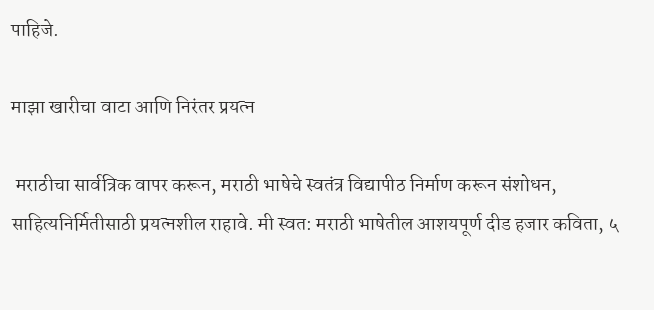पाहिजे.

माझा खारीचा वाटा आणि निरंतर प्रयत्न

 मराठीचा सार्वत्रिक वापर करून, मराठी भाषेचे स्वतंत्र विद्यापीठ निर्माण करून संशोधन, साहित्यनिर्मितीसाठी प्रयत्नशील राहावे. मी स्वत: मराठी भाषेतील आशयपूर्ण दीड हजार कविता, ५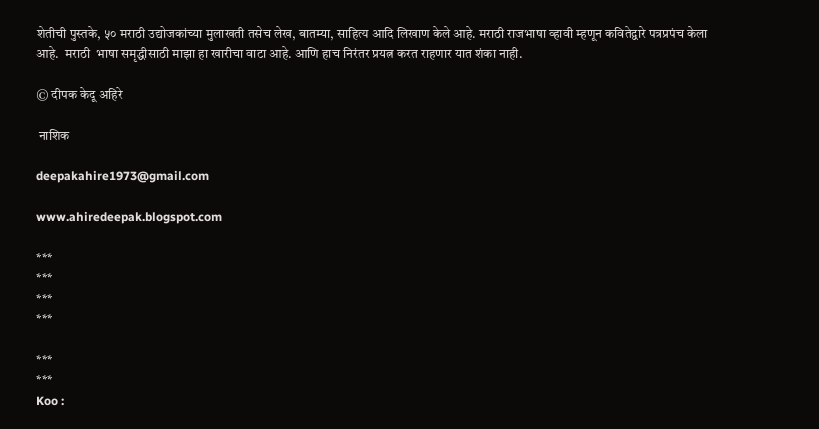शेतीची पुस्तके, ५० मराठी उद्योजकांच्या मुलाखती तसेच लेख, बातम्या, साहित्य आदि लिखाण केले आहे. मराठी राजभाषा व्हावी म्हणून कवितेद्वारे पत्रप्रपंच केला आहे.  मराठी  भाषा समृद्धीसाठी माझा हा खारीचा वाटा आहे. आणि हाच निरंतर प्रयत्न करत राहणार यात शंका नाही.

© दीपक केदू अहिरे

 नाशिक

deepakahire1973@gmail.com

www.ahiredeepak.blogspot.com

***
***
***
***

***
***
Koo :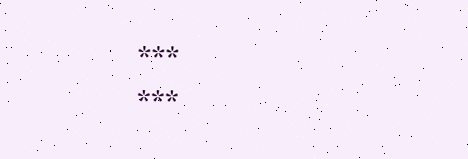***
***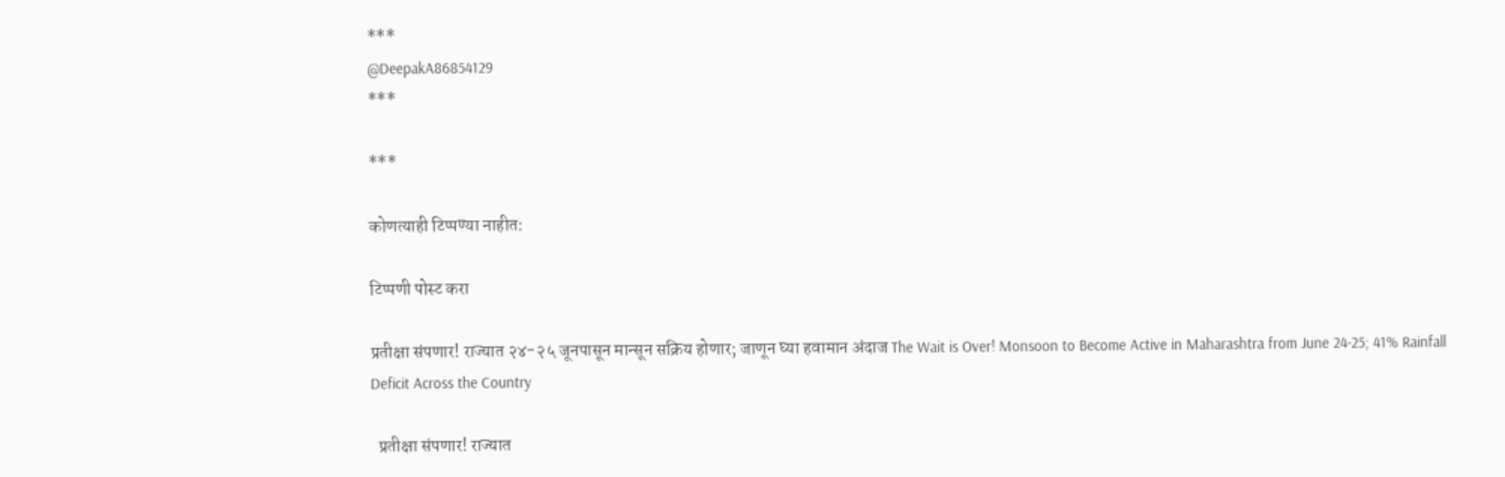***
@DeepakA86854129
***

***

कोणत्याही टिप्पण्‍या नाहीत:

टिप्पणी पोस्ट करा

प्रतीक्षा संपणार! राज्यात २४-२५ जूनपासून मान्सून सक्रिय होणार; जाणून घ्या हवामान अंदाज The Wait is Over! Monsoon to Become Active in Maharashtra from June 24-25; 41% Rainfall Deficit Across the Country

  प्रतीक्षा संपणार! राज्यात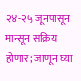२४-२५ जूनपासून मान्सून सक्रिय होणार; जाणून घ्या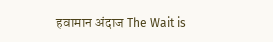हवामान अंदाज The Wait is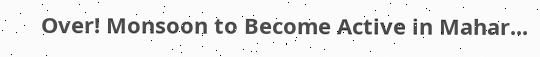Over! Monsoon to Become Active in Mahar...